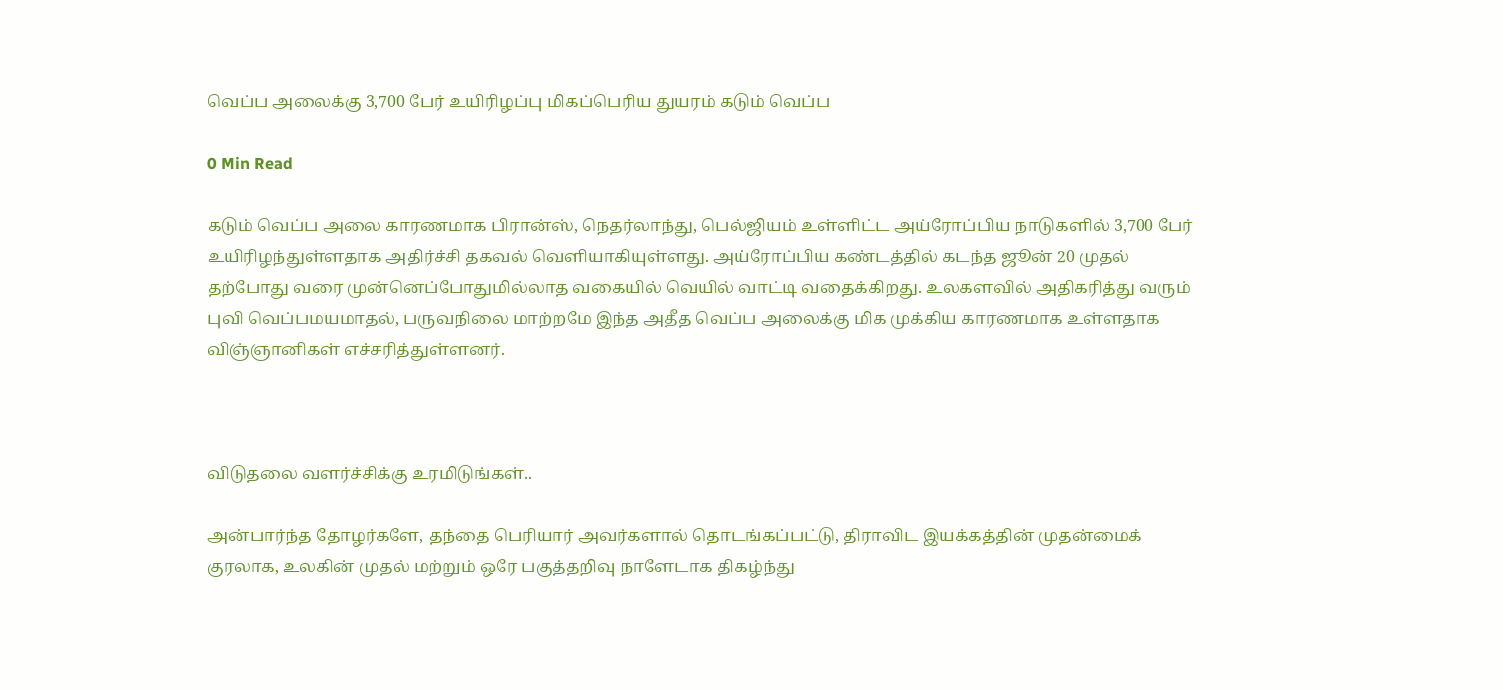வெப்ப அலைக்கு 3,700 பேர் உயிரிழப்பு மிகப்பெரிய துயரம் கடும் வெப்ப

0 Min Read

கடும் வெப்ப அலை காரணமாக பிரான்ஸ், நெதர்லாந்து, பெல்ஜியம் உள்ளிட்ட அய்ரோப்பிய நாடுகளில் 3,700 பேர் உயிரிழந்துள்ளதாக அதிர்ச்சி தகவல் வெளியாகியுள்ளது. அய்ரோப்பிய கண்டத்தில் கடந்த ஜூன் 20 முதல் தற்போது வரை முன்னெப்போதுமில்லாத வகையில் வெயில் வாட்டி வதைக்கிறது. உலகளவில் அதிகரித்து வரும் புவி வெப்பமயமாதல், பருவநிலை மாற்றமே இந்த அதீத வெப்ப அலைக்கு மிக முக்கிய காரணமாக உள்ளதாக விஞ்ஞானிகள் எச்சரித்துள்ளனர்.



விடுதலை வளர்ச்சிக்கு உரமிடுங்கள்..

அன்பார்ந்த தோழர்களே, தந்தை பெரியார் அவர்களால் தொடங்கப்பட்டு, திராவிட இயக்கத்தின் முதன்மைக் குரலாக, உலகின் முதல் மற்றும் ஒரே பகுத்தறிவு நாளேடாக திகழ்ந்து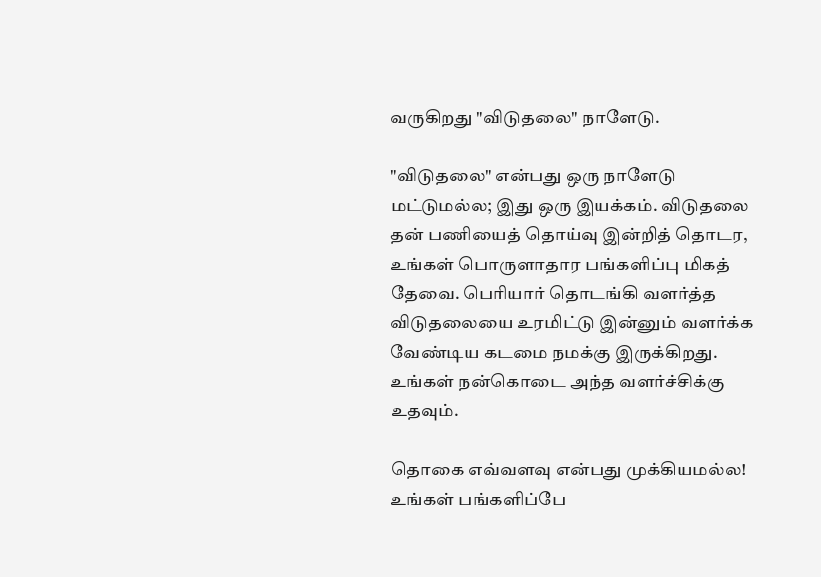வருகிறது "விடுதலை" நாளேடு.

"விடுதலை" என்பது ஒரு நாளேடு மட்டுமல்ல; இது ஒரு இயக்கம். விடுதலை தன் பணியைத் தொய்வு இன்றித் தொடர, உங்கள் பொருளாதார பங்களிப்பு மிகத் தேவை. பெரியார் தொடங்கி வளர்த்த விடுதலையை உரமிட்டு இன்னும் வளர்க்க வேண்டிய கடமை நமக்கு இருக்கிறது. உங்கள் நன்கொடை அந்த வளர்ச்சிக்கு உதவும்.

தொகை எவ்வளவு என்பது முக்கியமல்ல! உங்கள் பங்களிப்பே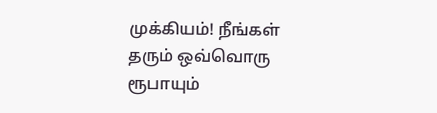முக்கியம்! நீங்கள் தரும் ஒவ்வொரு ரூபாயும்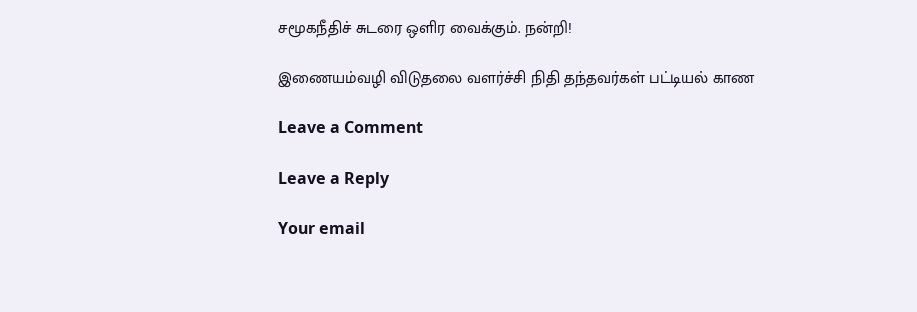சமூகநீதிச் சுடரை ஒளிர வைக்கும். நன்றி!

இணையம்வழி விடுதலை வளர்ச்சி நிதி தந்தவர்கள் பட்டியல் காண

Leave a Comment

Leave a Reply

Your email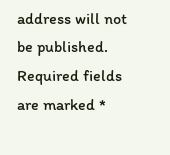address will not be published. Required fields are marked *